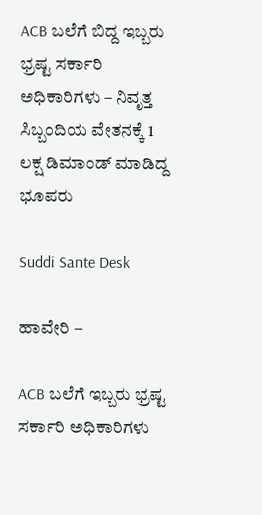ACB ಬಲೆಗೆ ಬಿದ್ದ ಇಬ್ಬರು ಭ್ರಷ್ಟ ಸರ್ಕಾರಿ ಅಧಿಕಾರಿಗಳು – ನಿವೃತ್ತ ಸಿಬ್ಬಂದಿಯ ವೇತನಕ್ಕೆ 1 ಲಕ್ಷ ಡಿಮಾಂಡ್ ಮಾಡಿದ್ದ ಭೂಪರು

Suddi Sante Desk

ಹಾವೇರಿ –

ACB ಬಲೆಗೆ ಇಬ್ಬರು ಭ್ರಷ್ಟ ಸರ್ಕಾರಿ ಅಧಿಕಾರಿಗಳು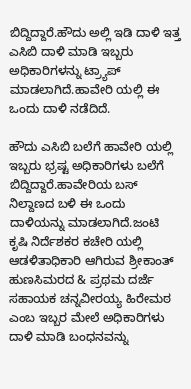ಬಿದ್ದಿದ್ದಾರೆ.ಹೌದು ಅಲ್ಲಿ ಇಡಿ ದಾಳಿ ಇತ್ತ ಎಸಿಬಿ ದಾಳಿ ಮಾಡಿ ಇಬ್ಬರು ಅಧಿಕಾರಿಗಳ‌ನ್ನು ಟ್ರ್ಯಾಪ್ ಮಾಡಲಾಗಿದೆ.ಹಾವೇರಿ ಯಲ್ಲಿ ಈ ಒಂದು ದಾಳಿ ನಡೆದಿದೆ.

ಹೌದು ಎಸಿಬಿ ಬಲೆಗೆ ಹಾವೇರಿ ಯಲ್ಲಿ ಇಬ್ಬರು ಭ್ರಷ್ಟ ಅಧಿಕಾರಿಗಳು ಬಲೆಗೆ ಬಿದ್ದಿದ್ದಾರೆ.ಹಾವೇರಿಯ ಬಸ್ ನಿಲ್ದಾಣದ ಬಳಿ ಈ ಒಂದು ದಾಳಿಯನ್ನು ಮಾಡಲಾಗಿದೆ.ಜಂಟಿ ಕೃಷಿ ನಿರ್ದೆಶಕರ ಕಚೇರಿ ಯಲ್ಲಿ ಆಡಳಿತಾಧಿಕಾರಿ ಆಗಿರುವ ಶ್ರೀಕಾಂತ್ ಹುಣಸಿಮರದ & ಪ್ರಥಮ ದರ್ಜೆ ಸಹಾಯಕ ಚನ್ನವೀರಯ್ಯ ಹಿರೇಮಠ ಎಂಬ ಇಬ್ಬರ ಮೇಲೆ ಅಧಿಕಾರಿಗಳು ದಾಳಿ ಮಾಡಿ ಬಂಧನವನ್ನು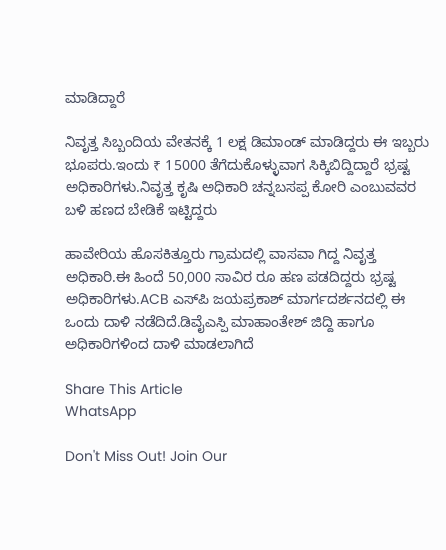ಮಾಡಿದ್ದಾರೆ

ನಿವೃತ್ತ ಸಿಬ್ಬಂದಿಯ ವೇತನಕ್ಕೆ 1 ಲಕ್ಷ ಡಿಮಾಂಡ್ ಮಾಡಿದ್ದರು ಈ ಇಬ್ಬರು ಭೂಪರು.ಇಂದು ₹ 15000 ತೆಗೆದುಕೊಳ್ಳುವಾಗ ಸಿಕ್ಕಿಬಿದ್ದಿದ್ದಾರೆ ಭ್ರಷ್ಟ ಅಧಿಕಾರಿಗಳು.ನಿವೃತ್ತ ಕೃಷಿ ಅಧಿಕಾರಿ ಚನ್ನಬಸಪ್ಪ ಕೋರಿ ಎಂಬುವವರ ಬಳಿ ಹಣದ ಬೇಡಿಕೆ ಇಟ್ಟಿದ್ದರು

ಹಾವೇರಿಯ ಹೊಸಕಿತ್ತೂರು ಗ್ರಾಮದಲ್ಲಿ ವಾಸವಾ ಗಿದ್ದ ನಿವೃತ್ತ ಅಧಿಕಾರಿ.ಈ ಹಿಂದೆ 50,000 ಸಾವಿರ ರೂ ಹಣ ಪಡದಿದ್ದರು ಭ್ರಷ್ಟ ಅಧಿಕಾರಿಗಳು.ACB ಎಸ್‌ಪಿ ಜಯಪ್ರಕಾಶ್ ಮಾರ್ಗದರ್ಶನದಲ್ಲಿ ಈ ಒಂದು ದಾಳಿ ನಡೆದಿದೆ.ಡಿವೈಎಸ್ಪಿ ಮಾಹಾಂತೇಶ್ ಜಿದ್ದಿ ಹಾಗೂ ಅಧಿಕಾರಿಗಳಿಂದ ದಾಳಿ ಮಾಡಲಾಗಿದೆ

Share This Article
WhatsApp

Don't Miss Out! Join Our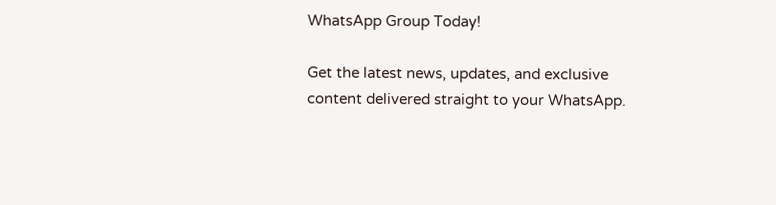WhatsApp Group Today!

Get the latest news, updates, and exclusive content delivered straight to your WhatsApp.